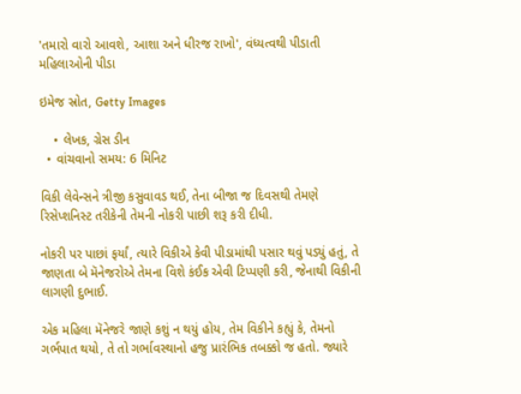'તમારો વારો આવશે, આશા અને ધીરજ રાખો', વંધ્યત્વથી પીડાતી મહિલાઓની પીડા

ઇમેજ સ્રોત, Getty Images

    • લેખક, ગ્રેસ ડીન
  • વાંચવાનો સમય: 6 મિનિટ

વિકી લેવેન્સને ત્રીજી કસુવાવડ થઈ, તેના બીજા જ દિવસથી તેમણે રિસેપ્શનિસ્ટ તરીકેની તેમની નોકરી પાછી શરૂ કરી દીધી.

નોકરી પર પાછાં ફર્યાં, ત્યારે વિકીએ કેવી પીડામાંથી પસાર થવું પડ્યું હતું, તે જાણતા બે મૅનેજરોએ તેમના વિશે કંઈક એવી ટિપ્પણી કરી, જેનાથી વિકીની લાગણી દુભાઈ.

એક મહિલા મૅનેજરે જાણે કશું ન થયું હોય, તેમ વિકીને કહ્યું કે, તેમનો ગર્ભપાત થયો, તે તો ગર્ભાવસ્થાનો હજુ પ્રારંભિક તબક્કો જ હતો. જ્યારે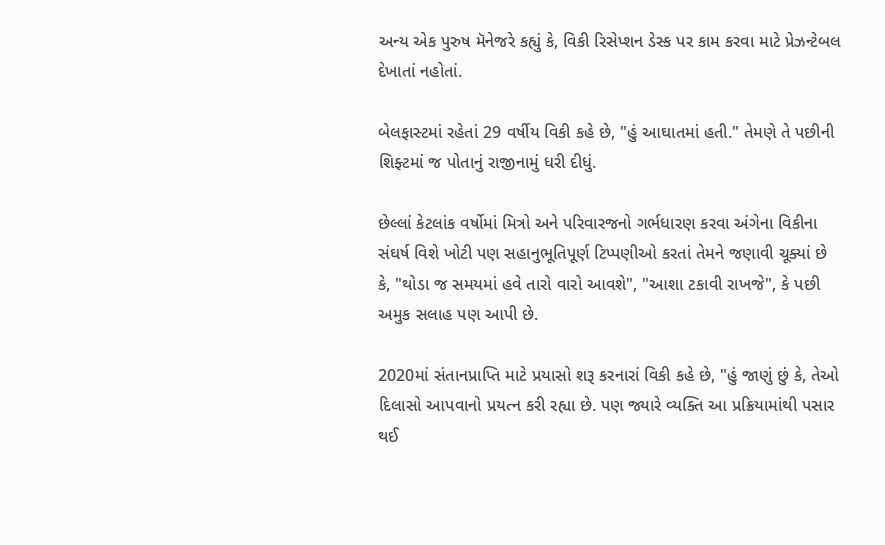અન્ય એક પુરુષ મૅનેજરે કહ્યું કે, વિકી રિસેપ્શન ડેસ્ક પર કામ કરવા માટે પ્રેઝન્ટેબલ દેખાતાં નહોતાં.

બેલફાસ્ટમાં રહેતાં 29 વર્ષીય વિકી કહે છે, "હું આઘાતમાં હતી." તેમણે તે પછીની શિફ્ટમાં જ પોતાનું રાજીનામું ધરી દીધું.

છેલ્લાં કેટલાંક વર્ષોમાં મિત્રો અને પરિવારજનો ગર્ભધારણ કરવા અંગેના વિકીના સંઘર્ષ વિશે ખોટી પણ સહાનુભૂતિપૂર્ણ ટિપ્પણીઓ કરતાં તેમને જણાવી ચૂક્યાં છે કે, "થોડા જ સમયમાં હવે તારો વારો આવશે", "આશા ટકાવી રાખજે", કે પછી અમુક સલાહ પણ આપી છે.

2020માં સંતાનપ્રાપ્તિ માટે પ્રયાસો શરૂ કરનારાં વિકી કહે છે, "હું જાણું છું કે, તેઓ દિલાસો આપવાનો પ્રયત્ન કરી રહ્યા છે. પણ જ્યારે વ્યક્તિ આ પ્રક્રિયામાંથી પસાર થઈ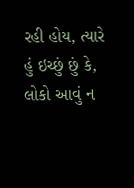રહી હોય, ત્યારે હું ઇચ્છું છું કે, લોકો આવું ન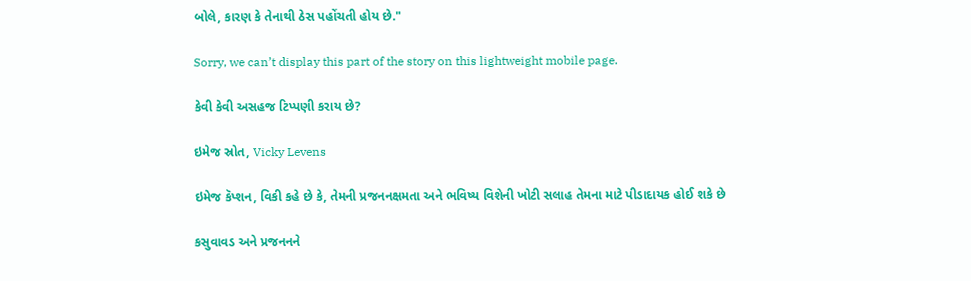બોલે, કારણ કે તેનાથી ઠેસ પહોંચતી હોય છે."

Sorry, we can’t display this part of the story on this lightweight mobile page.

કેવી કેવી અસહજ ટિપ્પણી કરાય છે?

ઇમેજ સ્રોત, Vicky Levens

ઇમેજ કૅપ્શન, વિકી કહે છે કે, તેમની પ્રજનનક્ષમતા અને ભવિષ્ય વિશેની ખોટી સલાહ તેમના માટે પીડાદાયક હોઈ શકે છે

કસુવાવડ અને પ્રજનનને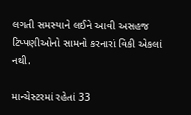લગતી સમસ્યાને લઈને આવી અસહજ ટિપ્પણીઓનો સામનો કરનારાં વિકી એકલાં નથી.

માન્ચેસ્ટરમાં રહેતાં 33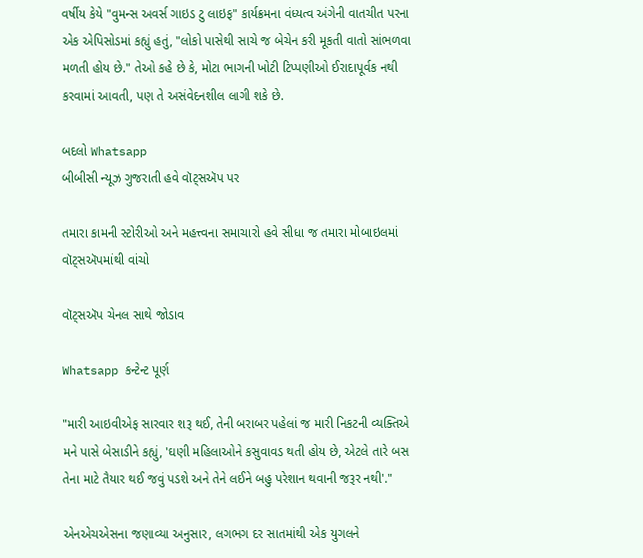વર્ષીય કેયે "વુમન્સ અવર્સ ગાઇડ ટુ લાઇફ" કાર્યક્રમના વંધ્યત્વ અંગેની વાતચીત પરના એક એપિસોડમાં કહ્યું હતું, "લોકો પાસેથી સાચે જ બેચેન કરી મૂકતી વાતો સાંભળવા મળતી હોય છે." તેઓ કહે છે કે, મોટા ભાગની ખોટી ટિપ્પણીઓ ઈરાદાપૂર્વક નથી કરવામાં આવતી, પણ તે અસંવેદનશીલ લાગી શકે છે.

બદલો Whatsapp
બીબીસી ન્યૂઝ ગુજરાતી હવે વૉટ્સઍપ પર

તમારા કામની સ્ટોરીઓ અને મહત્ત્વના સમાચારો હવે સીધા જ તમારા મોબાઇલમાં વૉટ્સઍપમાંથી વાંચો

વૉટ્સઍપ ચેનલ સાથે જોડાવ

Whatsapp કન્ટેન્ટ પૂર્ણ

"મારી આઇવીએફ સારવાર શરૂ થઈ, તેની બરાબર પહેલાં જ મારી નિકટની વ્યક્તિએ મને પાસે બેસાડીને કહ્યું, 'ઘણી મહિલાઓને કસુવાવડ થતી હોય છે, એટલે તારે બસ તેના માટે તૈયાર થઈ જવું પડશે અને તેને લઈને બહુ પરેશાન થવાની જરૂર નથી'."

એનએચએસના જણાવ્યા અનુસાર, લગભગ દર સાતમાંથી એક યુગલને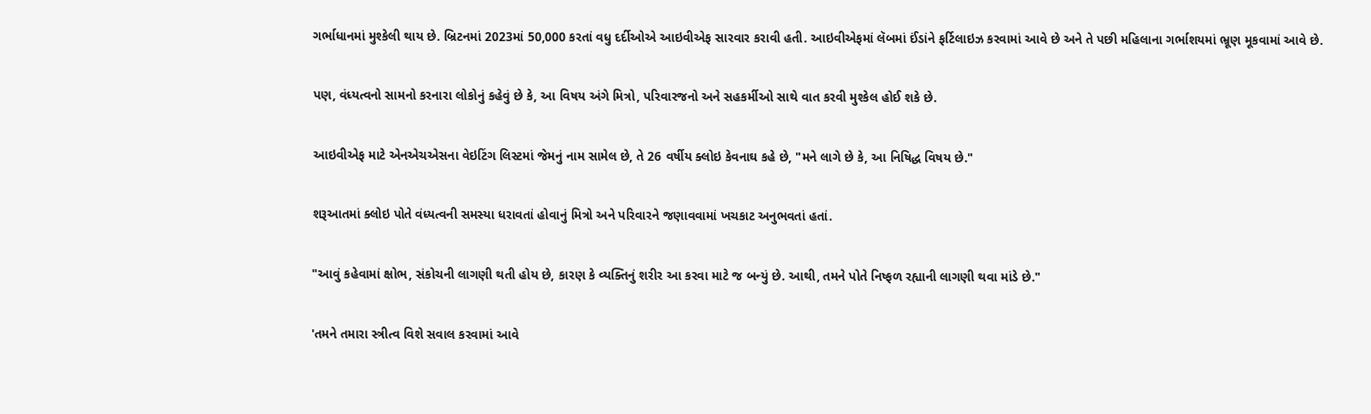ગર્ભાધાનમાં મુશ્કેલી થાય છે. બ્રિટનમાં 2023માં 50,000 કરતાં વધુ દર્દીઓએ આઇવીએફ સારવાર કરાવી હતી. આઇવીએફમાં લૅબમાં ઈંડાંને ફર્ટિલાઇઝ કરવામાં આવે છે અને તે પછી મહિલાના ગર્ભાશયમાં ભ્રૂણ મૂકવામાં આવે છે.

પણ, વંધ્યત્વનો સામનો કરનારા લોકોનું કહેવું છે કે, આ વિષય અંગે મિત્રો, પરિવારજનો અને સહકર્મીઓ સાથે વાત કરવી મુશ્કેલ હોઈ શકે છે.

આઇવીએફ માટે એનએચએસના વેઇટિંગ લિસ્ટમાં જેમનું નામ સામેલ છે, તે 26 વર્ષીય ક્લોઇ કેવનાઘ કહે છે, "મને લાગે છે કે, આ નિષિદ્ધ વિષય છે."

શરૂઆતમાં ક્લોઇ પોતે વંધ્યત્વની સમસ્યા ધરાવતાં હોવાનું મિત્રો અને પરિવારને જણાવવામાં ખચકાટ અનુભવતાં હતાં.

"આવું કહેવામાં ક્ષોભ, સંકોચની લાગણી થતી હોય છે, કારણ કે વ્યક્તિનું શરીર આ કરવા માટે જ બન્યું છે. આથી, તમને પોતે નિષ્ફળ રહ્યાની લાગણી થવા માંડે છે."

'તમને તમારા સ્ત્રીત્વ વિશે સવાલ કરવામાં આવે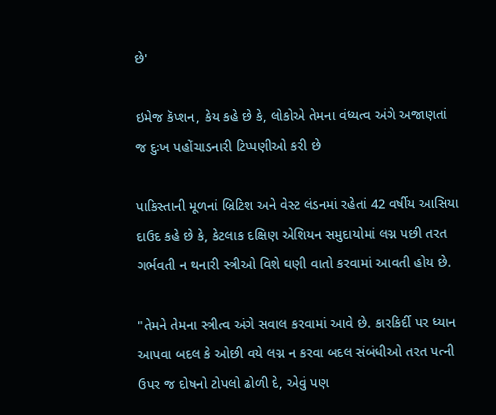છે'

ઇમેજ કૅપ્શન, કેય કહે છે કે, લોકોએ તેમના વંધ્યત્વ અંગે અજાણતાં જ દુઃખ પહોંચાડનારી ટિપ્પણીઓ કરી છે

પાકિસ્તાની મૂળનાં બ્રિટિશ અને વેસ્ટ લંડનમાં રહેતાં 42 વર્ષીય આસિયા દાઉદ કહે છે કે, કેટલાક દક્ષિણ એશિયન સમુદાયોમાં લગ્ન પછી તરત ગર્ભવતી ન થનારી સ્ત્રીઓ વિશે ઘણી વાતો કરવામાં આવતી હોય છે.

"તેમને તેમના સ્ત્રીત્વ અંગે સવાલ કરવામાં આવે છે. કારકિર્દી પર ધ્યાન આપવા બદલ કે ઓછી વયે લગ્ન ન કરવા બદલ સંબંધીઓ તરત પત્ની ઉપર જ દોષનો ટોપલો ઢોળી દે, એવું પણ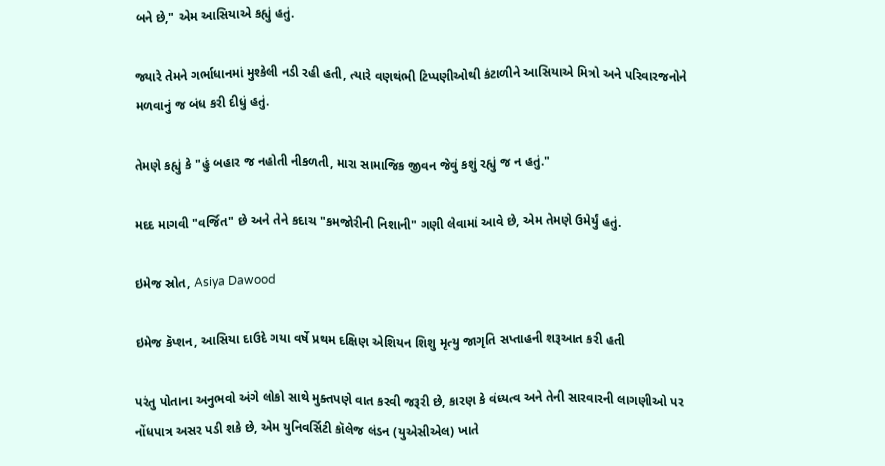બને છે," એમ આસિયાએ કહ્યું હતું.

જ્યારે તેમને ગર્ભાધાનમાં મુશ્કેલી નડી રહી હતી, ત્યારે વણથંભી ટિપ્પણીઓથી કંટાળીને આસિયાએ મિત્રો અને પરિવારજનોને મળવાનું જ બંધ કરી દીધું હતું.

તેમણે કહ્યું કે "હું બહાર જ નહોતી નીકળતી, મારા સામાજિક જીવન જેવું કશું રહ્યું જ ન હતું."

મદદ માગવી "વર્જિત" છે અને તેને કદાચ "કમજોરીની નિશાની" ગણી લેવામાં આવે છે, એમ તેમણે ઉમેર્યું હતું.

ઇમેજ સ્રોત, Asiya Dawood

ઇમેજ કૅપ્શન, આસિયા દાઉદે ગયા વર્ષે પ્રથમ દક્ષિણ એશિયન શિશુ મૃત્યુ જાગૃતિ સપ્તાહની શરૂઆત કરી હતી

પરંતુ પોતાના અનુભવો અંગે લોકો સાથે મુક્તપણે વાત કરવી જરૂરી છે, કારણ કે વંધ્યત્વ અને તેની સારવારની લાગણીઓ પર નોંધપાત્ર અસર પડી શકે છે, એમ યુનિવર્સિટી કૉલેજ લંડન (યુએસીએલ) ખાતે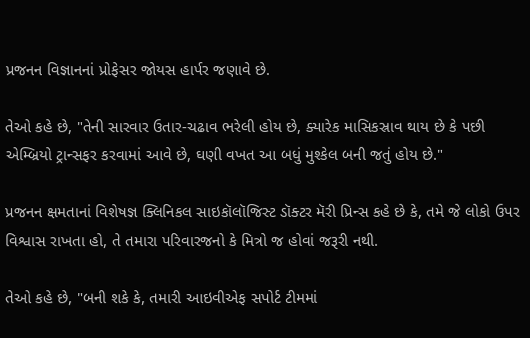પ્રજનન વિજ્ઞાનનાં પ્રોફેસર જોયસ હાર્પર જણાવે છે.

તેઓ કહે છે, "તેની સારવાર ઉતાર-ચઢાવ ભરેલી હોય છે, ક્યારેક માસિકસ્રાવ થાય છે કે પછી એમ્બ્રિયો ટ્રાન્સફર કરવામાં આવે છે, ઘણી વખત આ બધું મુશ્કેલ બની જતું હોય છે."

પ્રજનન ક્ષમતાનાં વિશેષજ્ઞ ક્લિનિકલ સાઇકૉલૉજિસ્ટ ડૉક્ટર મૅરી પ્રિન્સ કહે છે કે, તમે જે લોકો ઉપર વિશ્વાસ રાખતા હો, તે તમારા પરિવારજનો કે મિત્રો જ હોવાં જરૂરી નથી.

તેઓ કહે છે, "બની શકે કે, તમારી આઇવીએફ સપોર્ટ ટીમમાં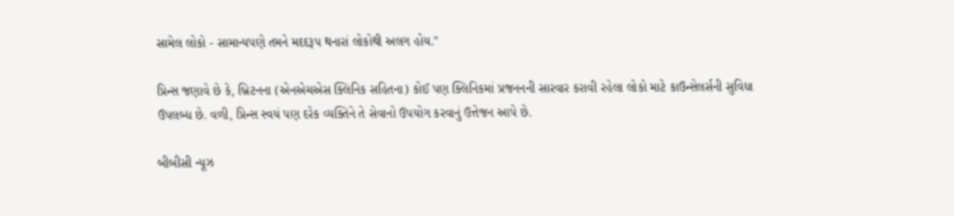સામેલ લોકો - સામાન્યપણે તમને મદદરૂપ થનારાં લોકોથી અલગ હોય."

પ્રિન્સ જણાવે છે કે, બ્રિટનના (એનએચએસ ક્લિનિક સહિતના) કોઈ પણ ક્લિનિકમાં પ્રજનનની સારવાર કરાવી રહેલા લોકો માટે કાઉન્સેલર્સની સુવિધા ઉપલબ્ધ છે. વળી, પ્રિન્સ સ્વયં પણ દરેક વ્યક્તિને તે સેવાનો ઉપયોગ કરવાનું ઉત્તેજન આપે છે.

બીબીસી ન્યૂઝ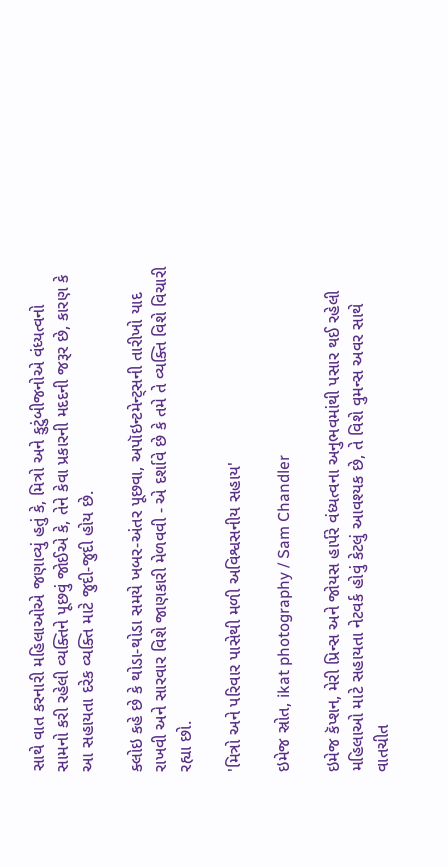સાથે વાત કરનારી મહિલાઓએ જણાવ્યું હતું કે, મિત્રો અને કુટુંબીજનોએ વંધ્યત્વનો સામનો કરી રહેલી વ્યક્તિને પૂછવું જોઈએ કે, તેને કેવા પ્રકારની મદદની જરૂર છે, કારણ કે આ સહાયતા દરેક વ્યક્તિ માટે જુદી-જુદી હોય છે.

ક્લોઇ કહે છે કે થોડા-થોડા સમયે ખબર-અંતર પૂછવા, અપૉઇન્ટમેન્ટ્સની તારીખો યાદ રાખવી અને સારવાર વિશે જાણકારી મેળવવી - એ દર્શાવે છે કે તમે તે વ્યક્તિ વિશે વિચારી રહ્યા છો.

'મિત્રો અને પરિવાર પાસેથી મળી અવિશ્વસનીય સહાય'

ઇમેજ સ્રોત, ikat photography / Sam Chandler

ઇમેજ કૅપ્શન, મેરી પ્રિન્સ અને જોયસ હાર્પરે વંધ્યત્વના અનુભવમાંથી પસાર થઈ રહેલી મહિલાઓ માટે સહાયતા નેટવર્ક હોવું કેટલું આવશ્યક છે, તે વિશે વુમન્સ અવર સાથે વાતચીત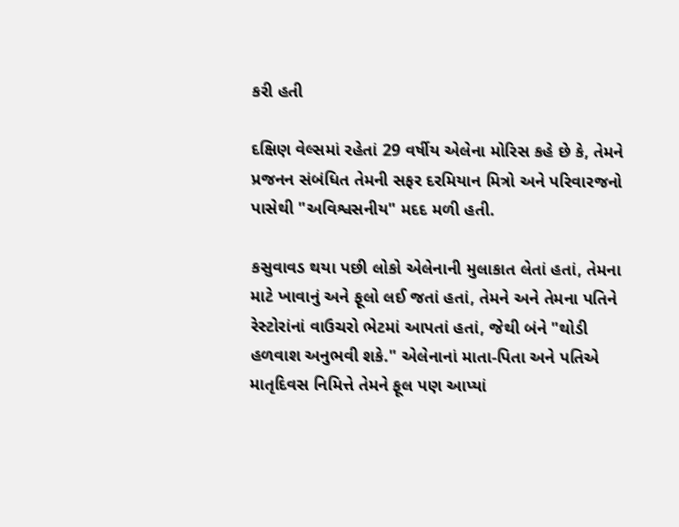કરી હતી

દક્ષિણ વેલ્સમાં રહેતાં 29 વર્ષીય એલેના મોરિસ કહે છે કે, તેમને પ્રજનન સંબંધિત તેમની સફર દરમિયાન મિત્રો અને પરિવારજનો પાસેથી "અવિશ્વસનીય" મદદ મળી હતી.

કસુવાવડ થયા પછી લોકો એલેનાની મુલાકાત લેતાં હતાં, તેમના માટે ખાવાનું અને ફૂલો લઈ જતાં હતાં, તેમને અને તેમના પતિને રેસ્ટોરાંનાં વાઉચરો ભેટમાં આપતાં હતાં, જેથી બંને "થોડી હળવાશ અનુભવી શકે." એલેનાનાં માતા-પિતા અને પતિએ માતૃદિવસ નિમિત્તે તેમને ફૂલ પણ આપ્યાં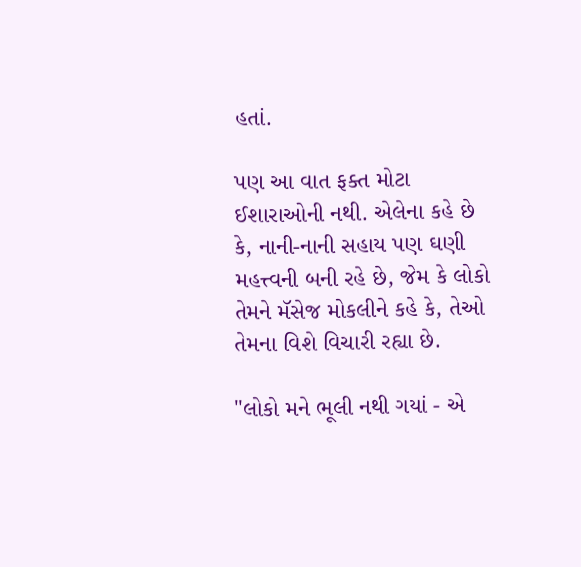હતાં.

પણ આ વાત ફક્ત મોટા ઈશારાઓની નથી. એલેના કહે છે કે, નાની-નાની સહાય પણ ઘણી મહત્ત્વની બની રહે છે, જેમ કે લોકો તેમને મૅસેજ મોકલીને કહે કે, તેઓ તેમના વિશે વિચારી રહ્યા છે.

"લોકો મને ભૂલી નથી ગયાં - એ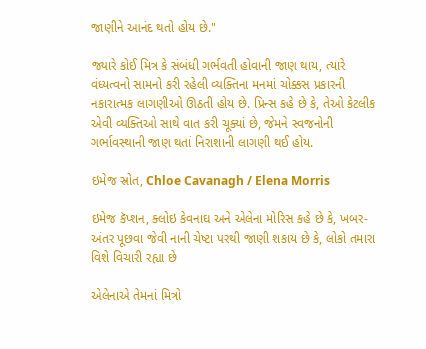જાણીને આનંદ થતો હોય છે."

જ્યારે કોઈ મિત્ર કે સંબંધી ગર્ભવતી હોવાની જાણ થાય, ત્યારે વંધ્યત્વનો સામનો કરી રહેલી વ્યક્તિના મનમાં ચોક્કસ પ્રકારની નકારાત્મક લાગણીઓ ઊઠતી હોય છે. પ્રિન્સ કહે છે કે, તેઓ કેટલીક એવી વ્યક્તિઓ સાથે વાત કરી ચૂક્યાં છે, જેમને સ્વજનોની ગર્ભાવસ્થાની જાણ થતાં નિરાશાની લાગણી થઈ હોય.

ઇમેજ સ્રોત, Chloe Cavanagh / Elena Morris

ઇમેજ કૅપ્શન, ક્લોઇ કેવનાઘ અને એલેના મોરિસ કહે છે કે, ખબર-અંતર પૂછવા જેવી નાની ચેષ્ટા પરથી જાણી શકાય છે કે, લોકો તમારા વિશે વિચારી રહ્યા છે

એલેનાએ તેમનાં મિત્રો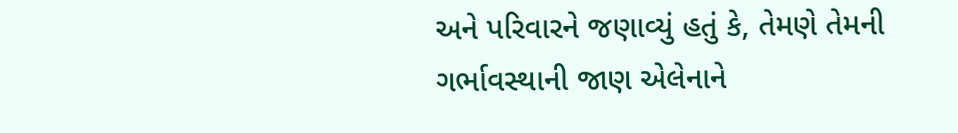અને પરિવારને જણાવ્યું હતું કે, તેમણે તેમની ગર્ભાવસ્થાની જાણ એલેનાને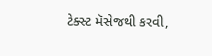ટેક્સ્ટ મૅસેજથી કરવી,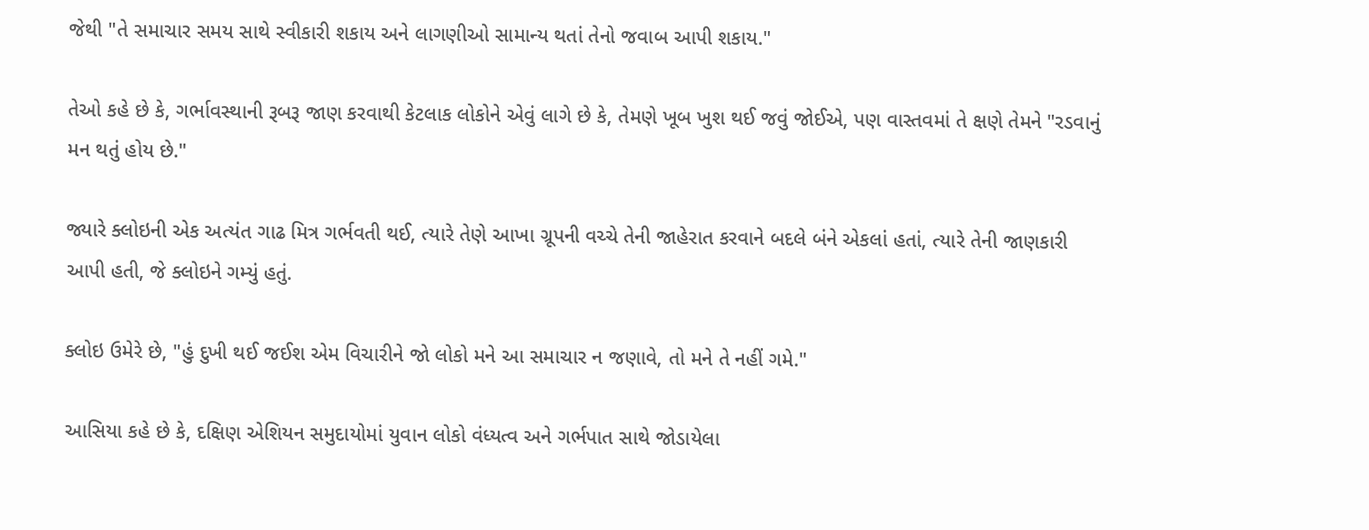જેથી "તે સમાચાર સમય સાથે સ્વીકારી શકાય અને લાગણીઓ સામાન્ય થતાં તેનો જવાબ આપી શકાય."

તેઓ કહે છે કે, ગર્ભાવસ્થાની રૂબરૂ જાણ કરવાથી કેટલાક લોકોને એવું લાગે છે કે, તેમણે ખૂબ ખુશ થઈ જવું જોઈએ, પણ વાસ્તવમાં તે ક્ષણે તેમને "રડવાનું મન થતું હોય છે."

જ્યારે ક્લોઇની એક અત્યંત ગાઢ મિત્ર ગર્ભવતી થઈ, ત્યારે તેણે આખા ગ્રૂપની વચ્ચે તેની જાહેરાત કરવાને બદલે બંને એકલાં હતાં, ત્યારે તેની જાણકારી આપી હતી, જે ક્લોઇને ગમ્યું હતું.

ક્લોઇ ઉમેરે છે, "હું દુખી થઈ જઈશ એમ વિચારીને જો લોકો મને આ સમાચાર ન જણાવે, તો મને તે નહીં ગમે."

આસિયા કહે છે કે, દક્ષિણ એશિયન સમુદાયોમાં યુવાન લોકો વંધ્યત્વ અને ગર્ભપાત સાથે જોડાયેલા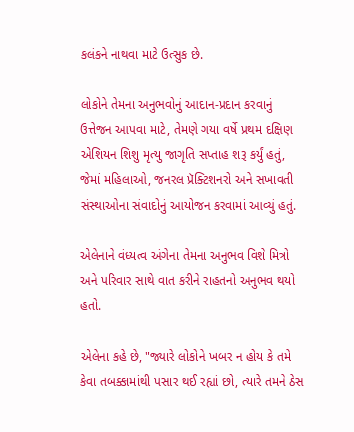કલંકને નાથવા માટે ઉત્સુક છે.

લોકોને તેમના અનુભવોનું આદાન-પ્રદાન કરવાનું ઉત્તેજન આપવા માટે, તેમણે ગયા વર્ષે પ્રથમ દક્ષિણ એશિયન શિશુ મૃત્યુ જાગૃતિ સપ્તાહ શરૂ કર્યું હતું, જેમાં મહિલાઓ, જનરલ પ્રૅક્ટિશનરો અને સખાવતી સંસ્થાઓના સંવાદોનું આયોજન કરવામાં આવ્યું હતું.

એલેનાને વંધ્યત્વ અંગેના તેમના અનુભવ વિશે મિત્રો અને પરિવાર સાથે વાત કરીને રાહતનો અનુભવ થયો હતો.

એલેના કહે છે, "જ્યારે લોકોને ખબર ન હોય કે તમે કેવા તબક્કામાંથી પસાર થઈ રહ્યાં છો, ત્યારે તમને ઠેસ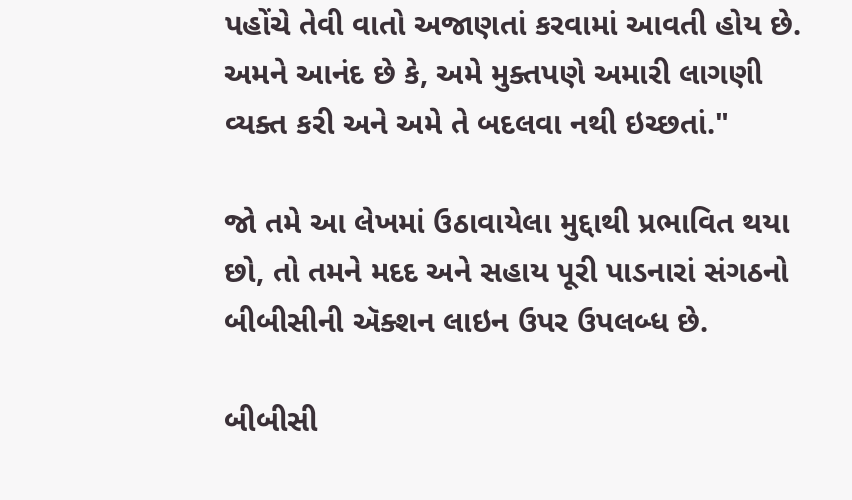પહોંચે તેવી વાતો અજાણતાં કરવામાં આવતી હોય છે. અમને આનંદ છે કે, અમે મુક્તપણે અમારી લાગણી વ્યક્ત કરી અને અમે તે બદલવા નથી ઇચ્છતાં."

જો તમે આ લેખમાં ઉઠાવાયેલા મુદ્દાથી પ્રભાવિત થયા છો, તો તમને મદદ અને સહાય પૂરી પાડનારાં સંગઠનો બીબીસીની ઍક્શન લાઇન ઉપર ઉપલબ્ધ છે.

બીબીસી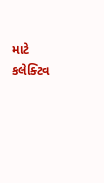માટે કલેક્ટિવ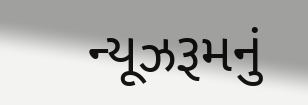ન્યૂઝરૂમનું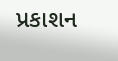પ્રકાશન